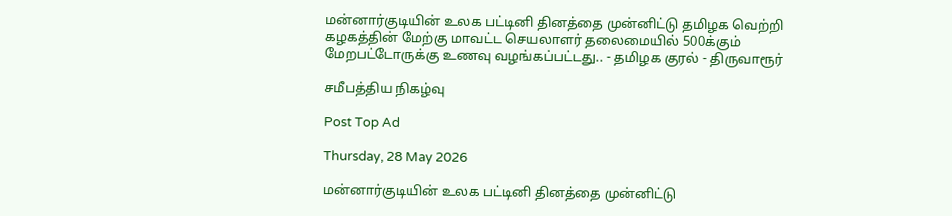மன்னார்குடியின் உலக பட்டினி தினத்தை முன்னிட்டு தமிழக வெற்றி கழகத்தின் மேற்கு மாவட்ட செயலாளர் தலைமையில் 500க்கும் மேறபட்டோருக்கு உணவு வழங்கப்பட்டது.. - தமிழக குரல் - திருவாரூர்

சமீபத்திய நிகழ்வு

Post Top Ad

Thursday, 28 May 2026

மன்னார்குடியின் உலக பட்டினி தினத்தை முன்னிட்டு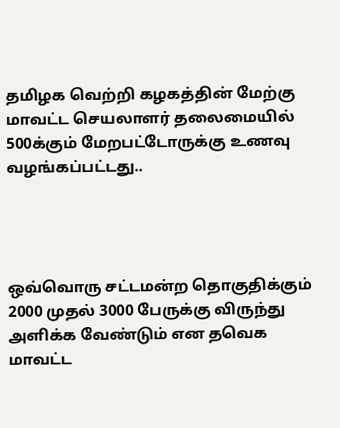தமிழக வெற்றி கழகத்தின் மேற்கு மாவட்ட செயலாளர் தலைமையில் 500க்கும் மேறபட்டோருக்கு உணவு வழங்கப்பட்டது..




ஒவ்வொரு சட்டமன்ற தொகுதிக்கும் 2000 முதல் 3000 பேருக்கு விருந்து அளிக்க வேண்டும் என தவெக மாவட்ட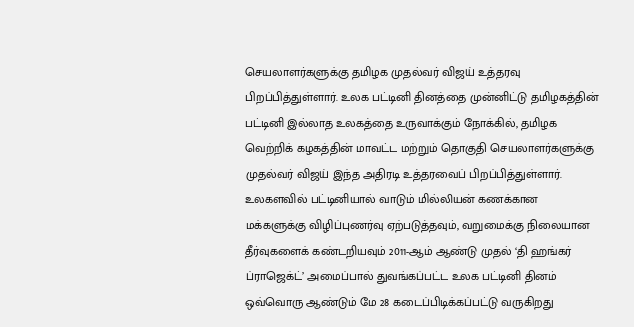செயலாளர்களுக்கு தமிழக முதல்வர் விஜய் உத்தரவு பிறப்பித்துள்ளார். உலக பட்டினி தினத்தை முன்னிட்டு தமிழகத்தின் பட்டினி இல்லாத உலகத்தை உருவாக்கும் நோக்கில், தமிழக வெற்றிக் கழகத்தின் மாவட்ட மற்றும் தொகுதி செயலாளர்களுக்கு முதல்வர் விஜய் இந்த அதிரடி உத்தரவைப் பிறப்பித்துள்ளார். உலகளவில் பட்டினியால் வாடும் மில்லியன் கணக்கான மக்களுக்கு விழிப்புணர்வு ஏற்படுத்தவும், வறுமைக்கு நிலையான தீர்வுகளைக் கண்டறியவும் 2011-ஆம் ஆண்டு முதல் ‘தி ஹங்கர் ப்ராஜெக்ட்’ அமைப்பால் துவங்கப்பட்ட உலக பட்டினி தினம் ஒவ்வொரு ஆண்டும் மே 28 கடைப்பிடிக்கப்பட்டு வருகிறது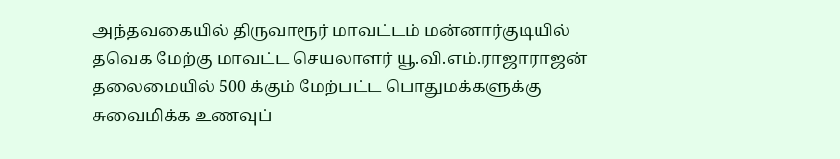அந்தவகையில் திருவாரூர் மாவட்டம் மன்னார்குடியில் தவெக மேற்கு மாவட்ட செயலாளர் யூ.வி.எம்.ராஜாராஜன் தலைமையில் 500 க்கும் மேற்பட்ட பொதுமக்களுக்கு சுவைமிக்க உணவுப்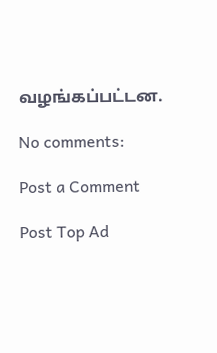வழங்கப்பட்டன.

No comments:

Post a Comment

Post Top Ad